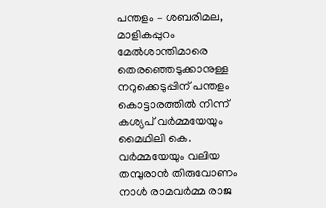പന്തളം – ശബരിമല, മാളികപ്പുറം മേൽശാന്തിമാരെ തെരഞ്ഞെടുക്കാനുള്ള നറുക്കെടുപ്പിന് പന്തളം കൊട്ടാരത്തിൽ നിന്ന് കശ്യപ് വർമ്മയേയും മൈഥിലി കെ. വർമ്മയേയും വലിയ തമ്പുരാൻ തിരുവോണം നാൾ രാമവർമ്മ രാജ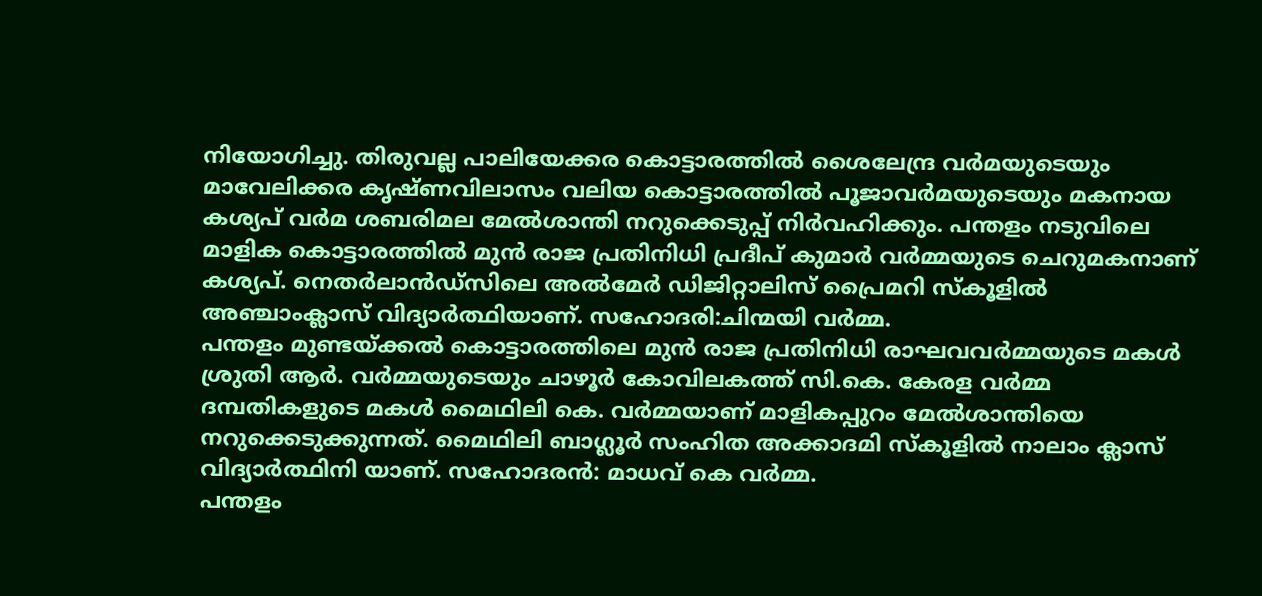നിയോഗിച്ചു. തിരുവല്ല പാലിയേക്കര കൊട്ടാരത്തിൽ ശൈലേന്ദ്ര വർമയുടെയും മാവേലിക്കര കൃഷ്ണവിലാസം വലിയ കൊട്ടാരത്തിൽ പൂജാവർമയുടെയും മകനായ കശ്യപ് വർമ ശബരിമല മേൽശാന്തി നറുക്കെടുപ്പ് നിർവഹിക്കും. പന്തളം നടുവിലെ മാളിക കൊട്ടാരത്തിൽ മുൻ രാജ പ്രതിനിധി പ്രദീപ് കുമാർ വർമ്മയുടെ ചെറുമകനാണ് കശ്യപ്. നെതർലാൻഡ്സിലെ അൽമേർ ഡിജിറ്റാലിസ് പ്രൈമറി സ്കൂളിൽ അഞ്ചാംക്ലാസ് വിദ്യാർത്ഥിയാണ്. സഹോദരി:ചിന്മയി വർമ്മ.
പന്തളം മുണ്ടയ്ക്കൽ കൊട്ടാരത്തിലെ മുൻ രാജ പ്രതിനിധി രാഘവവർമ്മയുടെ മകൾ ശ്രുതി ആർ. വർമ്മയുടെയും ചാഴൂർ കോവിലകത്ത് സി.കെ. കേരള വർമ്മ ദമ്പതികളുടെ മകൾ മൈഥിലി കെ. വർമ്മയാണ് മാളികപ്പുറം മേൽശാന്തിയെ നറുക്കെടുക്കുന്നത്. മൈഥിലി ബാഗ്ലൂർ സംഹിത അക്കാദമി സ്കൂളിൽ നാലാം ക്ലാസ് വിദ്യാർത്ഥിനി യാണ്. സഹോദരൻ: മാധവ് കെ വർമ്മ.
പന്തളം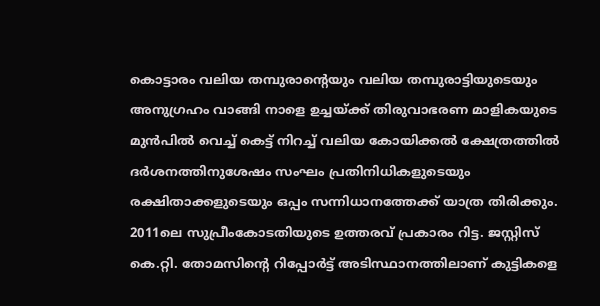കൊട്ടാരം വലിയ തമ്പുരാന്റെയും വലിയ തമ്പുരാട്ടിയുടെയും അനുഗ്രഹം വാങ്ങി നാളെ ഉച്ചയ്ക്ക് തിരുവാഭരണ മാളികയുടെ മുൻപിൽ വെച്ച് കെട്ട് നിറച്ച് വലിയ കോയിക്കൽ ക്ഷേത്രത്തിൽ ദർശനത്തിനുശേഷം സംഘം പ്രതിനിധികളുടെയും രക്ഷിതാക്കളുടെയും ഒപ്പം സന്നിധാനത്തേക്ക് യാത്ര തിരിക്കും. 2011ലെ സുപ്രീംകോടതിയുടെ ഉത്തരവ് പ്രകാരം റിട്ട. ജസ്റ്റിസ് കെ.റ്റി. തോമസിന്റെ റിപ്പോർട്ട് അടിസ്ഥാനത്തിലാണ് കുട്ടികളെ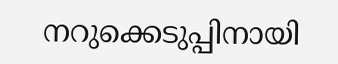നറുക്കെടുപ്പിനായി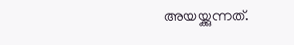അയയ്ക്കുന്നത്.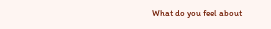What do you feel about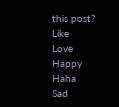this post?
Like
Love
Happy
Haha
Sad